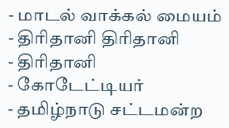- மாடல் வாக்கல் மையம்
- திரிதானி திரிதானி
- திரிதானி
- கோடேட்டியர்
- தமிழ்நாடு சட்டமன்ற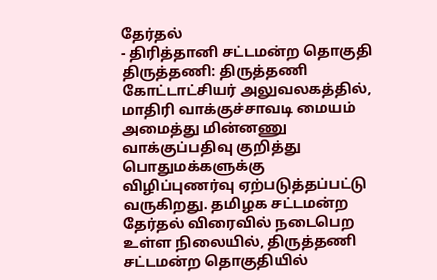தேர்தல்
- திரித்தானி சட்டமன்ற தொகுதி
திருத்தணி: திருத்தணி கோட்டாட்சியர் அலுவலகத்தில், மாதிரி வாக்குச்சாவடி மையம் அமைத்து மின்னணு வாக்குப்பதிவு குறித்து பொதுமக்களுக்கு விழிப்புணர்வு ஏற்படுத்தப்பட்டு வருகிறது. தமிழக சட்டமன்ற தேர்தல் விரைவில் நடைபெற உள்ள நிலையில், திருத்தணி சட்டமன்ற தொகுதியில்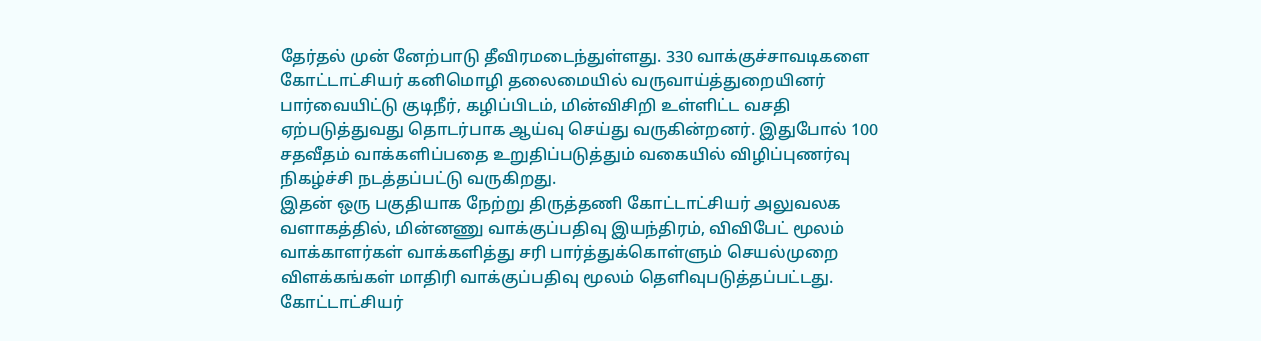தேர்தல் முன் னேற்பாடு தீவிரமடைந்துள்ளது. 330 வாக்குச்சாவடிகளை கோட்டாட்சியர் கனிமொழி தலைமையில் வருவாய்த்துறையினர் பார்வையிட்டு குடிநீர், கழிப்பிடம், மின்விசிறி உள்ளிட்ட வசதி ஏற்படுத்துவது தொடர்பாக ஆய்வு செய்து வருகின்றனர். இதுபோல் 100 சதவீதம் வாக்களிப்பதை உறுதிப்படுத்தும் வகையில் விழிப்புணர்வு நிகழ்ச்சி நடத்தப்பட்டு வருகிறது.
இதன் ஒரு பகுதியாக நேற்று திருத்தணி கோட்டாட்சியர் அலுவலக வளாகத்தில், மின்னணு வாக்குப்பதிவு இயந்திரம், விவிபேட் மூலம் வாக்காளர்கள் வாக்களித்து சரி பார்த்துக்கொள்ளும் செயல்முறை விளக்கங்கள் மாதிரி வாக்குப்பதிவு மூலம் தெளிவுபடுத்தப்பட்டது. கோட்டாட்சியர்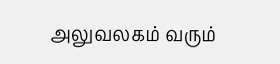அலுவலகம் வரும்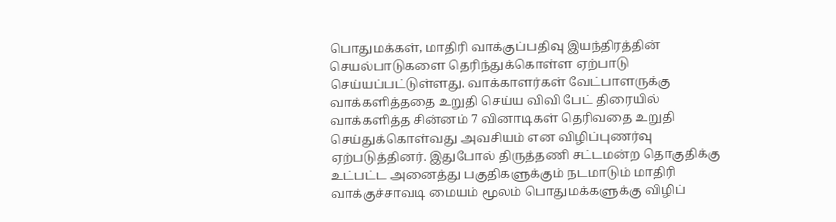பொதுமக்கள், மாதிரி வாக்குப்பதிவு இயந்திரத்தின் செயல்பாடுகளை தெரிந்துக்கொள்ள ஏற்பாடு செய்யப்பட்டுள்ளது. வாக்காளர்கள் வேட்பாளருக்கு வாக்களித்ததை உறுதி செய்ய விவி பேட் திரையில் வாக்களித்த சின்னம் 7 வினாடிகள் தெரிவதை உறுதி செய்துக்கொள்வது அவசியம் என விழிப்புணர்வு ஏற்படுத்தினர். இதுபோல் திருத்தணி சட்டமன்ற தொகுதிக்கு உட்பட்ட அனைத்து பகுதிகளுக்கும் நடமாடும் மாதிரி வாக்குச்சாவடி மையம் மூலம் பொதுமக்களுக்கு விழிப்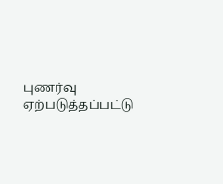புணர்வு ஏற்படுத்தப்பட்டு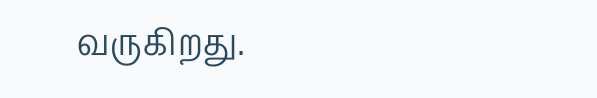வருகிறது.